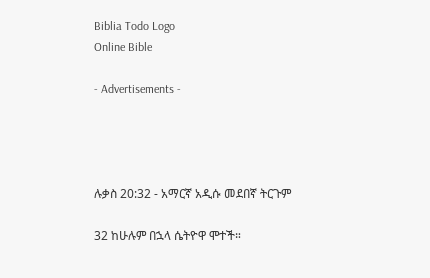Biblia Todo Logo
Online Bible

- Advertisements -




ሉቃስ 20:32 - አማርኛ አዲሱ መደበኛ ትርጉም

32 ከሁሉም በኋላ ሴትዮዋ ሞተች።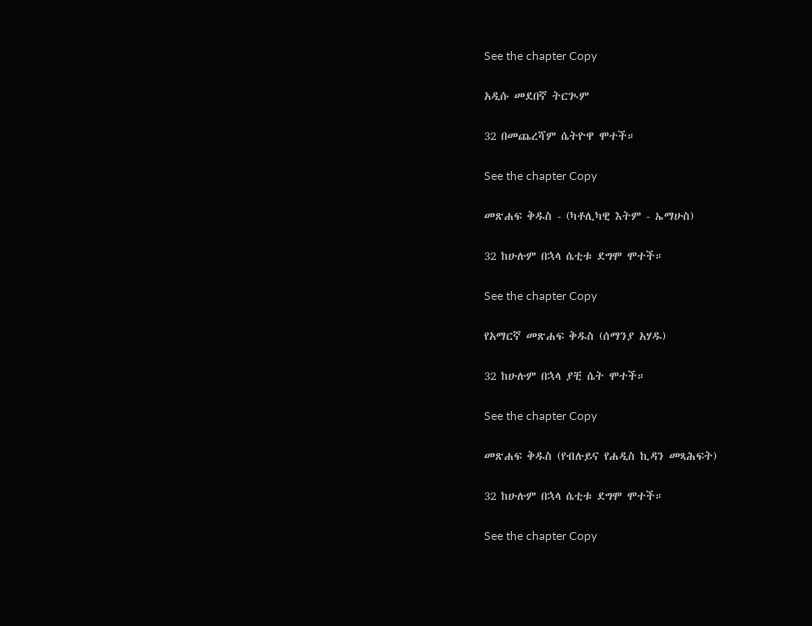See the chapter Copy

አዲሱ መደበኛ ትርጒም

32 በመጨረሻም ሴትዮዋ ሞተች።

See the chapter Copy

መጽሐፍ ቅዱስ - (ካቶሊካዊ እትም - ኤማሁስ)

32 ከሁሉም በኋላ ሴቲቱ ደግሞ ሞተች።

See the chapter Copy

የአማርኛ መጽሐፍ ቅዱስ (ሰማንያ አሃዱ)

32 ከሁሉም በኋላ ያቺ ሴት ሞተች።

See the chapter Copy

መጽሐፍ ቅዱስ (የብሉይና የሐዲስ ኪዳን መጻሕፍት)

32 ከሁሉም በኋላ ሴቲቱ ደግሞ ሞተች።

See the chapter Copy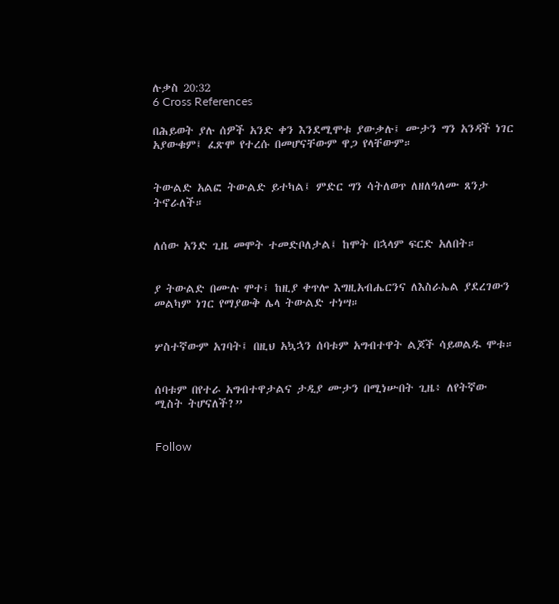ሉቃስ 20:32
6 Cross References

በሕይወት ያሉ ሰዎች አንድ ቀን እንደሚሞቱ ያውቃሉ፤ ሙታን ግን አንዳች ነገር አያውቁም፤ ፈጽሞ የተረሱ በመሆናቸውም ዋጋ የላቸውም።


ትውልድ አልፎ ትውልድ ይተካል፤ ምድር ግን ሳትለወጥ ለዘለዓለሙ ጸንታ ትኖራለች።


ለሰው አንድ ጊዜ መሞት ተመድቦለታል፤ ከሞት በኋላም ፍርድ አለበት።


ያ ትውልድ በሙሉ ሞተ፤ ከዚያ ቀጥሎ እግዚአብሔርንና ለእስራኤል ያደረገውን መልካም ነገር የማያውቅ ሌላ ትውልድ ተነሣ።


ሦስተኛውም አገባት፤ በዚህ አኳኋን ሰባቱም አግብተዋት ልጆች ሳይወልዱ ሞቱ።


ሰባቱም በየተራ አግብተዋታልና ታዲያ ሙታን በሚነሡበት ጊዜ፥ ለየትኛው ሚስት ትሆናለች?”


Follow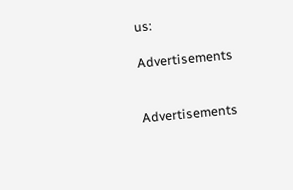us:

Advertisements


Advertisements